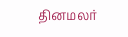தினமலர்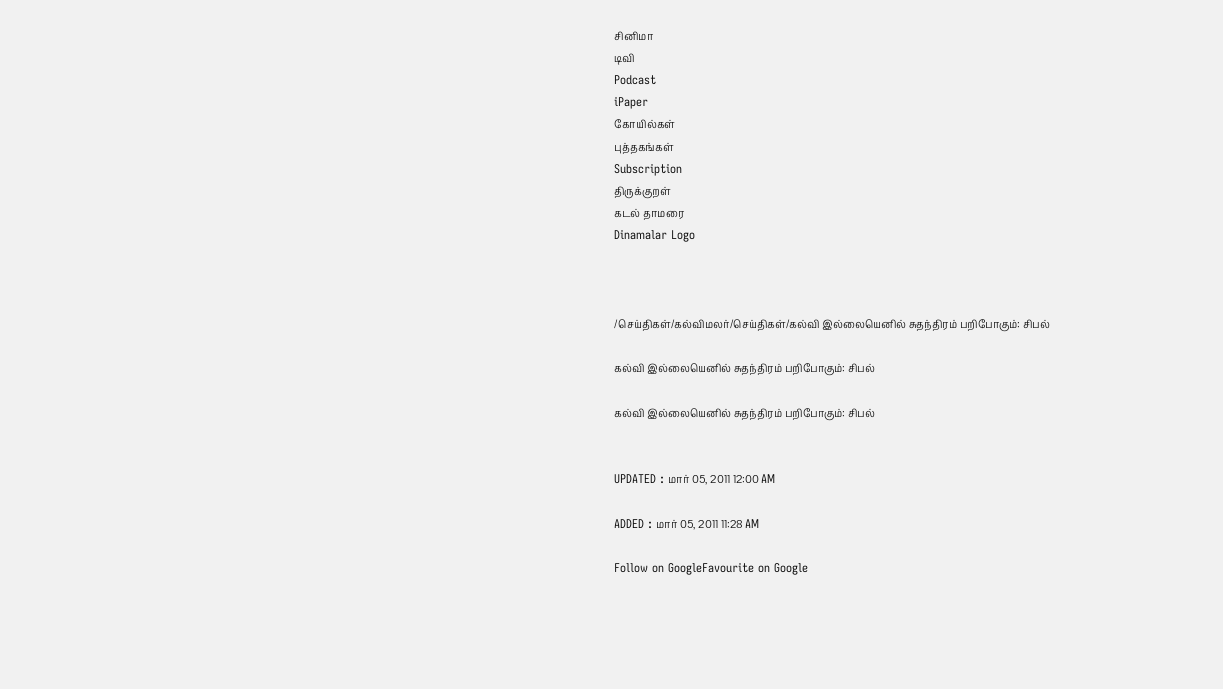சினிமா
டிவி
Podcast
iPaper
கோயில்கள்
புத்தகங்கள்
Subscription
திருக்குறள்
கடல் தாமரை
Dinamalar Logo



/செய்திகள்/கல்விமலர்/செய்திகள்/கல்வி இல்லையெனில் சுதந்திரம் பறிபோகும்: சிபல்

கல்வி இல்லையெனில் சுதந்திரம் பறிபோகும்: சிபல்

கல்வி இல்லையெனில் சுதந்திரம் பறிபோகும்: சிபல்


UPDATED : மார் 05, 2011 12:00 AM

ADDED : மார் 05, 2011 11:28 AM

Follow on GoogleFavourite on Google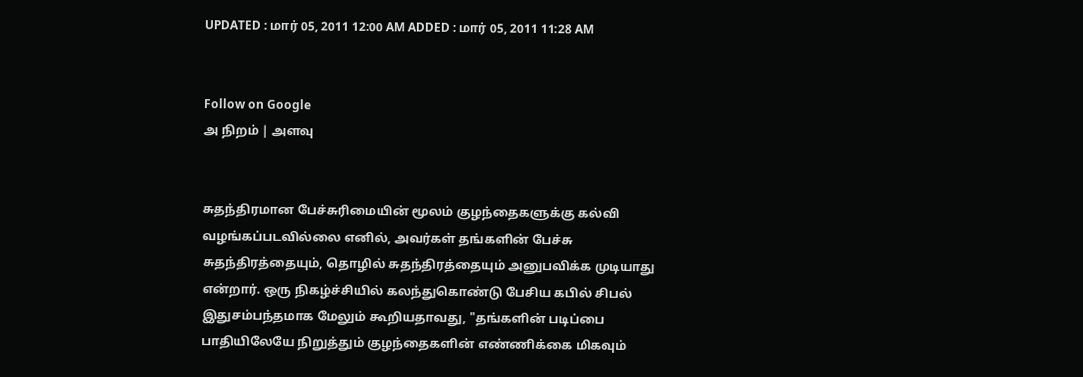UPDATED : மார் 05, 2011 12:00 AM ADDED : மார் 05, 2011 11:28 AM


Follow on Google
அ நிறம் | அளவு


சுதந்திரமான பேச்சுரிமையின் மூலம் குழந்தைகளுக்கு கல்வி வழங்கப்படவில்லை எனில், அவர்கள் தங்களின் பேச்சு சுதந்திரத்தையும், தொழில் சுதந்திரத்தையும் அனுபவிக்க முடியாது என்றார். ஒரு நிகழ்ச்சியில் கலந்துகொண்டு பேசிய கபில் சிபல் இதுசம்பந்தமாக மேலும் கூறியதாவது, "தங்களின் படிப்பை பாதியிலேயே நிறுத்தும் குழந்தைகளின் எண்ணிக்கை மிகவும்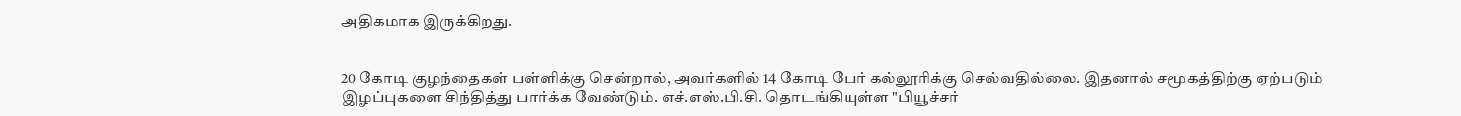அதிகமாக இருக்கிறது.


20 கோடி குழந்தைகள் பள்ளிக்கு சென்றால், அவர்களில் 14 கோடி பேர் கல்லூரிக்கு செல்வதில்லை. இதனால் சமூகத்திற்கு ஏற்படும் இழப்புகளை சிந்தித்து பார்க்க வேண்டும். எச்.எஸ்.பி.சி. தொடங்கியுள்ள "பியூச்சர்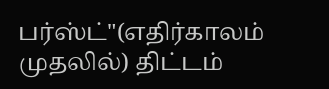பர்ஸ்ட்"(எதிர்காலம் முதலில்) திட்டம்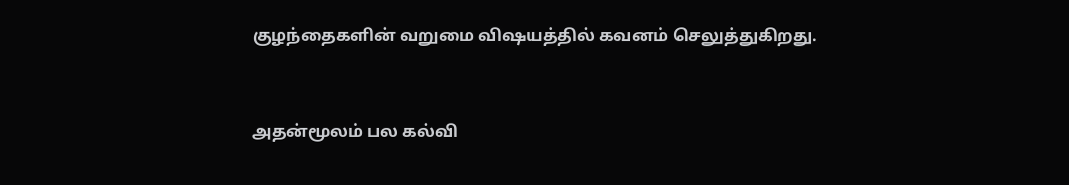குழந்தைகளின் வறுமை விஷயத்தில் கவனம் செலுத்துகிறது.


அதன்மூலம் பல கல்வி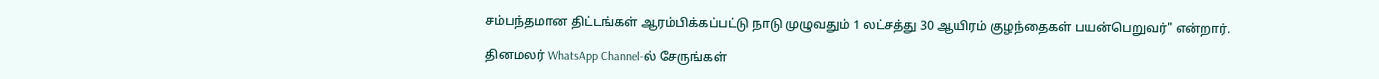சம்பந்தமான திட்டங்கள் ஆரம்பிக்கப்பட்டு நாடு முழுவதும் 1 லட்சத்து 30 ஆயிரம் குழந்தைகள் பயன்பெறுவர்" என்றார்.

தினமலர் WhatsApp Channel-ல் சேருங்கள்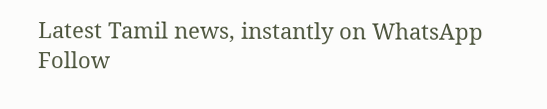Latest Tamil news, instantly on WhatsApp
Follow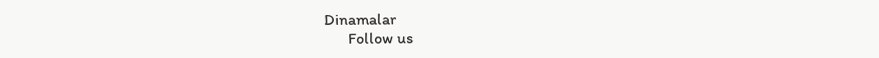Dinamalar
      Follow us